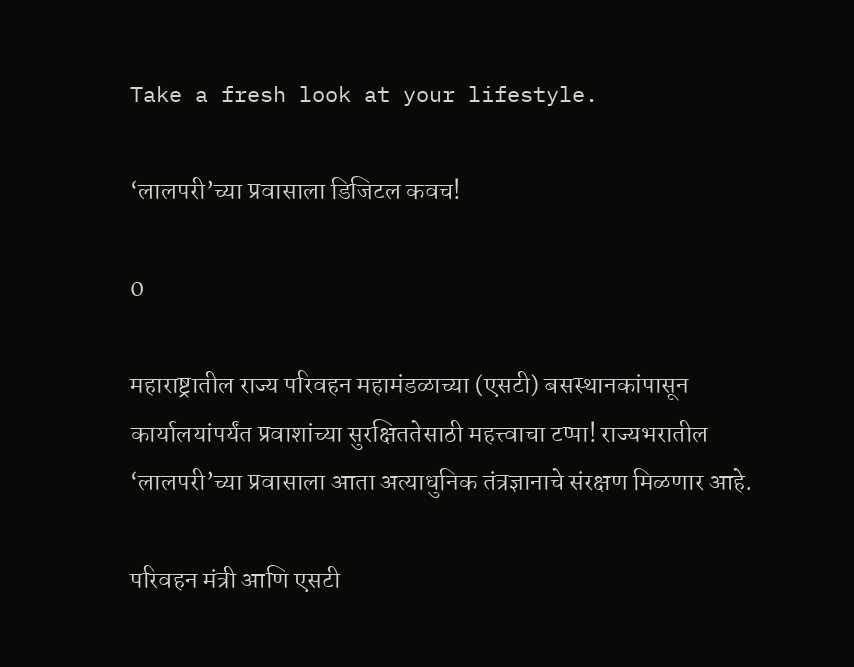Take a fresh look at your lifestyle.

‘लालपरी’च्या प्रवासाला डिजिटल कवच!

0

महाराष्ट्रातील राज्य परिवहन महामंडळाच्या (एसटी) बसस्थानकांपासून कार्यालयांपर्यंत प्रवाशांच्या सुरक्षिततेसाठी महत्त्वाचा टप्पा! राज्यभरातील ‘लालपरी’च्या प्रवासाला आता अत्याधुनिक तंत्रज्ञानाचे संरक्षण मिळणार आहे.

परिवहन मंत्री आणि एसटी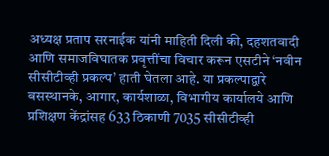अध्यक्ष प्रताप सरनाईक यांनी माहिती दिली की, दहशतवादी आणि समाजविघातक प्रवृत्तींचा विचार करून एसटीने ‘नवीन सीसीटीव्ही प्रकल्प’ हाती घेतला आहे. या प्रकल्पाद्वारे बसस्थानके, आगार, कार्यशाळा, विभागीय कार्यालये आणि प्रशिक्षण केंद्रांसह 633 ठिकाणी 7035 सीसीटीव्ही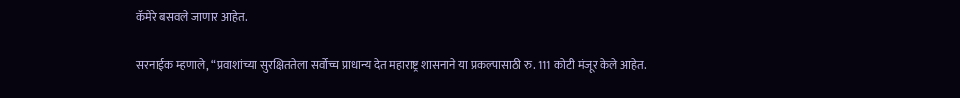कॅमेरे बसवले जाणार आहेत.

सरनाईक म्हणाले, “प्रवाशांच्या सुरक्षिततेला सर्वोच्च प्राधान्य देत महाराष्ट्र शासनाने या प्रकल्पासाठी रु. 111 कोटी मंजूर केले आहेत.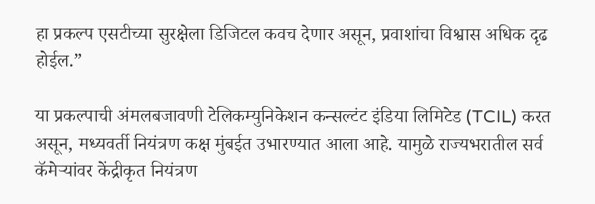हा प्रकल्प एसटीच्या सुरक्षेला डिजिटल कवच देणार असून, प्रवाशांचा विश्वास अधिक दृढ होईल.”

या प्रकल्पाची अंमलबजावणी टेलिकम्युनिकेशन कन्सल्टंट इंडिया लिमिटेड (TCIL) करत असून, मध्यवर्ती नियंत्रण कक्ष मुंबईत उभारण्यात आला आहे. यामुळे राज्यभरातील सर्व कॅमेऱ्यांवर केंद्रीकृत नियंत्रण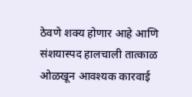ठेवणे शक्य होणार आहे आणि संशयास्पद हालचाली तात्काळ ओळखून आवश्यक कारवाई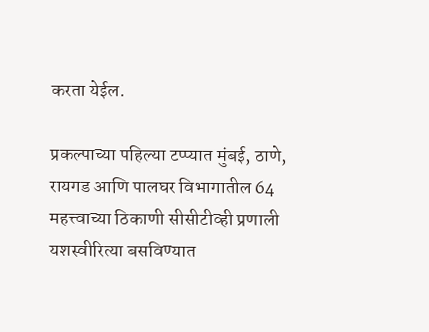करता येईल.

प्रकल्पाच्या पहिल्या टप्प्यात मुंबई, ठाणे, रायगड आणि पालघर विभागातील 64 महत्त्वाच्या ठिकाणी सीसीटीव्ही प्रणाली यशस्वीरित्या बसविण्यात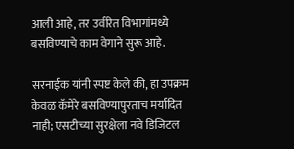आली आहे, तर उर्वरित विभागांमध्ये बसविण्याचे काम वेगाने सुरू आहे.

सरनाईक यांनी स्पष्ट केले की, हा उपक्रम केवळ कॅमेरे बसविण्यापुरताच मर्यादित नाही; एसटीच्या सुरक्षेला नवे डिजिटल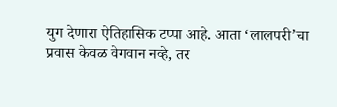युग देणारा ऐतिहासिक टप्पा आहे. आता ‘लालपरी’चा प्रवास केवळ वेगवान नव्हे, तर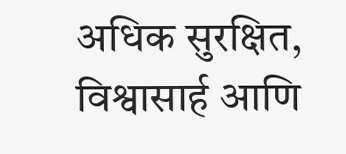अधिक सुरक्षित, विश्वासार्ह आणि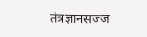तंत्रज्ञानसज्ज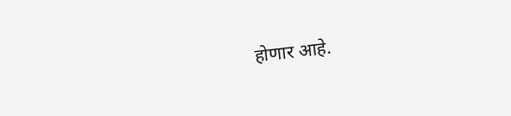होणार आहे.